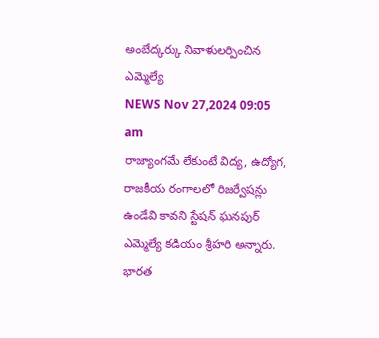అంబేద్కర్కు నివాళులర్పించిన ఎమ్మెల్యే
NEWS Nov 27,2024 09:05 am
రాజ్యాంగమే లేకుంటే విద్య, ఉద్యోగ, రాజకీయ రంగాలలో రిజర్వేషన్లు ఉండేవి కావని స్టేషన్ ఘనపుర్ ఎమ్మెల్యే కడియం శ్రీహరి అన్నారు. భారత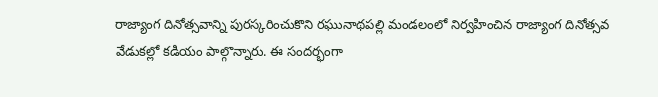రాజ్యాంగ దినోత్సవాన్ని పురస్కరించుకొని రఘునాథపల్లి మండలంలో నిర్వహించిన రాజ్యాంగ దినోత్సవ వేడుకల్లో కడియం పాల్గొన్నారు. ఈ సందర్భంగా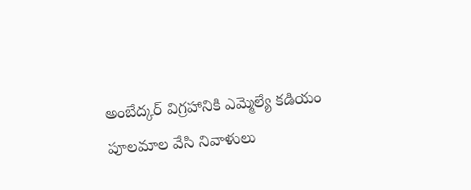అంబేద్కర్ విగ్రహానికి ఎమ్మెల్యే కడియం పూలమాల వేసి నివాళులు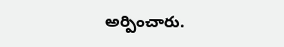అర్పించారు.